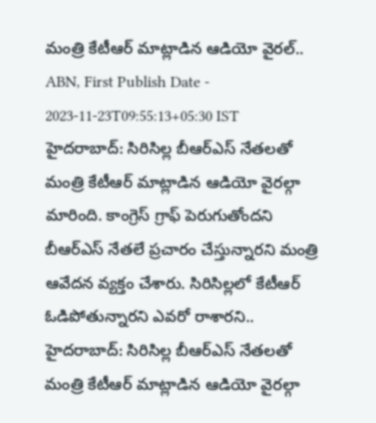మంత్రి కేటీఆర్ మాట్లాడిన ఆడియో వైరల్..
ABN, First Publish Date - 2023-11-23T09:55:13+05:30 IST
హైదరాబాద్: సిరిసిల్ల బీఆర్ఎస్ నేతలతో మంత్రి కేటీఆర్ మాట్లాడిన ఆడియో వైరల్గా మారింది. కాంగ్రెస్ గ్రాఫ్ పెరుగుతోందని బీఆర్ఎస్ నేతలే ప్రచారం చేస్తున్నారని మంత్రి ఆవేదన వ్యక్తం చేశారు. సిరిసిల్లలో కేటీఆర్ ఓడిపోతున్నారని ఎవరో రాశారని..
హైదరాబాద్: సిరిసిల్ల బీఆర్ఎస్ నేతలతో మంత్రి కేటీఆర్ మాట్లాడిన ఆడియో వైరల్గా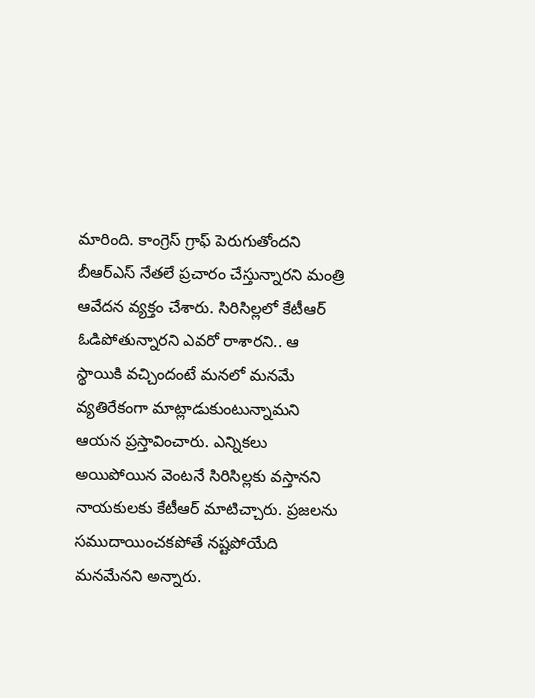మారింది. కాంగ్రెస్ గ్రాఫ్ పెరుగుతోందని బీఆర్ఎస్ నేతలే ప్రచారం చేస్తున్నారని మంత్రి ఆవేదన వ్యక్తం చేశారు. సిరిసిల్లలో కేటీఆర్ ఓడిపోతున్నారని ఎవరో రాశారని.. ఆ స్థాయికి వచ్చిందంటే మనలో మనమే వ్యతిరేకంగా మాట్లాడుకుంటున్నామని ఆయన ప్రస్తావించారు. ఎన్నికలు అయిపోయిన వెంటనే సిరిసిల్లకు వస్తానని నాయకులకు కేటీఆర్ మాటిచ్చారు. ప్రజలను సముదాయించకపోతే నష్టపోయేది మనమేనని అన్నారు.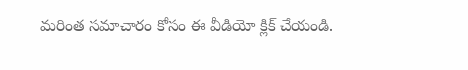మరింత సమాచారం కోసం ఈ వీడియో క్లిక్ చేయండి.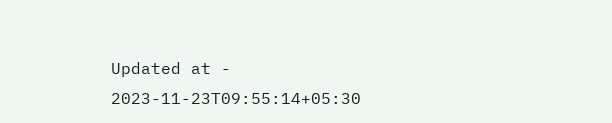Updated at - 2023-11-23T09:55:14+05:30